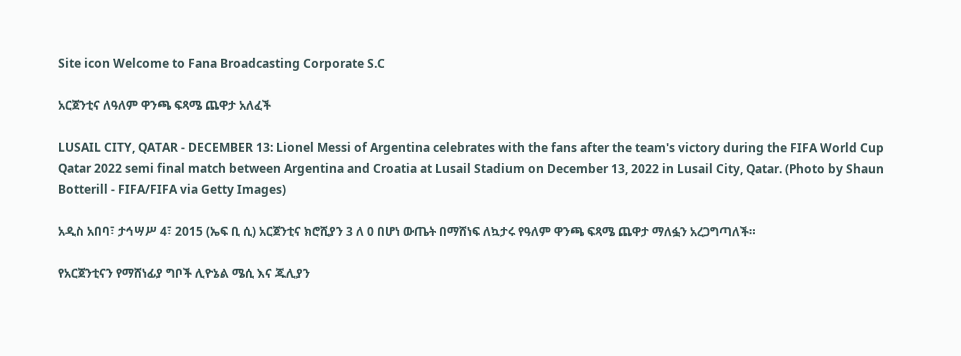Site icon Welcome to Fana Broadcasting Corporate S.C

አርጀንቲና ለዓለም ዋንጫ ፍጻሜ ጨዋታ አለፈች

LUSAIL CITY, QATAR - DECEMBER 13: Lionel Messi of Argentina celebrates with the fans after the team's victory during the FIFA World Cup Qatar 2022 semi final match between Argentina and Croatia at Lusail Stadium on December 13, 2022 in Lusail City, Qatar. (Photo by Shaun Botterill - FIFA/FIFA via Getty Images)

አዲስ አበባ፣ ታኅሣሥ 4፣ 2015 (ኤፍ ቢ ሲ) አርጀንቲና ክሮሺያን 3 ለ 0 በሆነ ውጤት በማሸነፍ ለኳታሩ የዓለም ዋንጫ ፍጻሜ ጨዋታ ማለፏን አረጋግጣለች።

የአርጀንቲናን የማሸነፊያ ግቦች ሊዮኔል ሜሲ እና ጁሊያን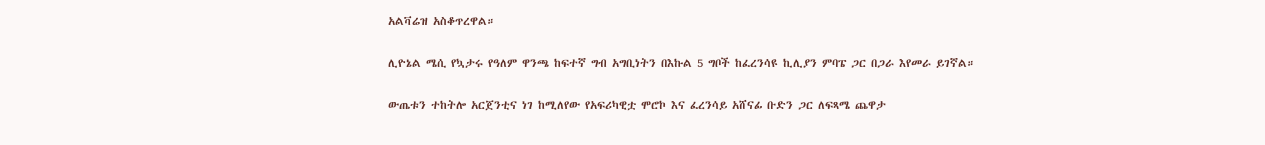አልቫሬዝ አስቆጥረዋል።

ሊዮኔል ሜሲ የኳታሩ የዓለም ዋንጫ ከፍተኛ ግብ አግቢነትን በእኩል 5 ግቦች ከፈረንሳዩ ኪሊያን ምባፔ ጋር በጋራ እየመራ ይገኛል።

ውጤቱን ተከትሎ አርጀንቲና ነገ ከሚለየው የአፍሪካዊቷ ሞሮኮ እና ፈረንሳይ አሸናፊ ቡድን ጋር ለፍጻሜ ጨዋታ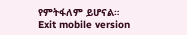የምትፋለም ይሆናል።
Exit mobile version